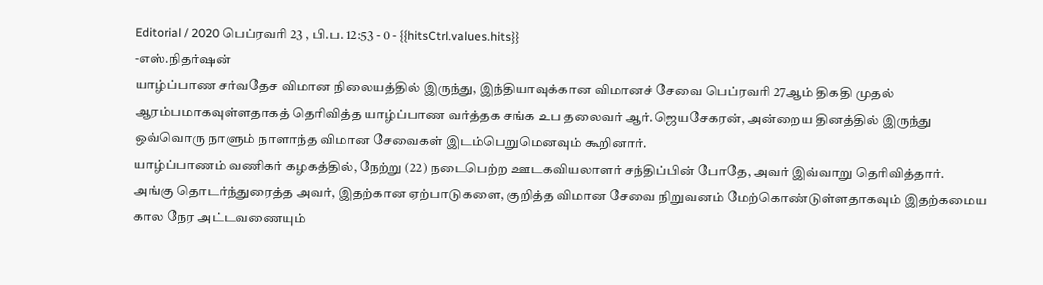Editorial / 2020 பெப்ரவரி 23 , பி.ப. 12:53 - 0 - {{hitsCtrl.values.hits}}
-எஸ்.நிதர்ஷன்
யாழ்ப்பாண சர்வதேச விமான நிலையத்தில் இருந்து, இந்தியாவுக்கான விமானச் சேவை பெப்ரவரி 27ஆம் திகதி முதல் ஆரம்பமாகவுள்ளதாகத் தெரிவித்த யாழ்ப்பாண வர்த்தக சங்க உப தலைவர் ஆர்.ஜெயசேகரன், அன்றைய தினத்தில் இருந்து ஒவ்வொரு நாளும் நாளாந்த விமான சேவைகள் இடம்பெறுமெனவும் கூறினார்.
யாழ்ப்பாணம் வணிகர் கழகத்தில், நேற்று (22) நடைபெற்ற ஊடகவியலாளர் சந்திப்பின் போதே, அவர் இவ்வாறு தெரிவித்தார்.
அங்கு தொடர்ந்துரைத்த அவர், இதற்கான ஏற்பாடுகளை, குறித்த விமான சேவை நிறுவனம் மேற்கொண்டுள்ளதாகவும் இதற்கமைய கால நேர அட்டவணையும்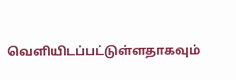வெளியிடப்பட்டுள்ளதாகவும்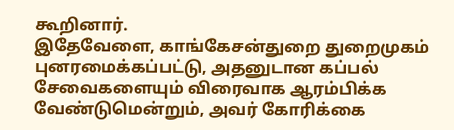கூறினார்.
இதேவேளை, காங்கேசன்துறை துறைமுகம் புனரமைக்கப்பட்டு, அதனுடான கப்பல் சேவைகளையும் விரைவாக ஆரம்பிக்க வேண்டுமென்றும், அவர் கோரிக்கை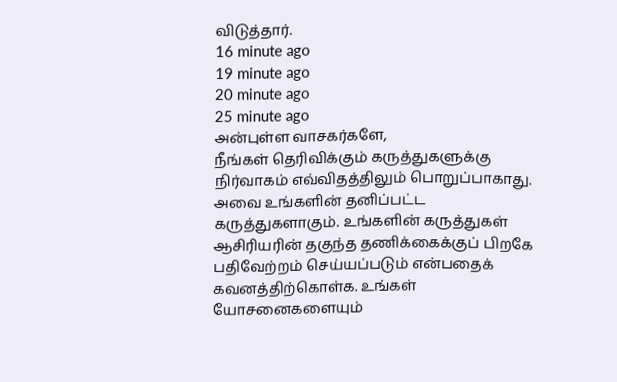விடுத்தார்.
16 minute ago
19 minute ago
20 minute ago
25 minute ago
அன்புள்ள வாசகர்களே,
நீங்கள் தெரிவிக்கும் கருத்துகளுக்கு நிர்வாகம் எவ்விதத்திலும் பொறுப்பாகாது. அவை உங்களின் தனிப்பட்ட கருத்துகளாகும். உங்களின் கருத்துகள் ஆசிரியரின் தகுந்த தணிக்கைக்குப் பிறகே பதிவேற்றம் செய்யப்படும் என்பதைக் கவனத்திற்கொள்க. உங்கள் யோசனைகளையும்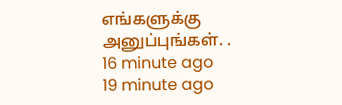எங்களுக்கு அனுப்புங்கள். .
16 minute ago
19 minute ago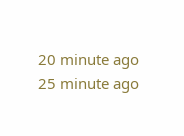20 minute ago
25 minute ago